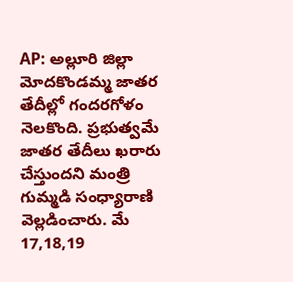AP: అల్లూరి జిల్లా మోదకొండమ్మ జాతర తేదీల్లో గందరగోళం నెలకొంది. ప్రభుత్వమే జాతర తేదీలు ఖరారు చేస్తుందని మంత్రి గుమ్మడి సంధ్యారాణి వెల్లడించారు. మే 17,18,19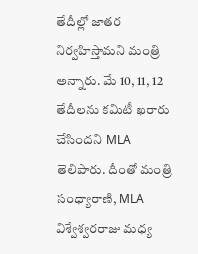తేదీల్లో జాతర నిర్వహిస్తామని మంత్రి అన్నారు. మే 10, 11, 12 తేదీలను కమిటీ ఖరారు చేసిందని MLA తెలిపారు. దీంతో మంత్రి సంధ్యారాణి, MLA విశ్వేశ్వరరాజు మధ్య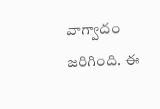వాగ్వాదం జరిగింది. ఈ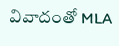వివాదంతో MLA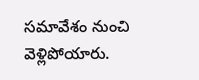సమావేశం నుంచి వెళ్లిపోయారు.